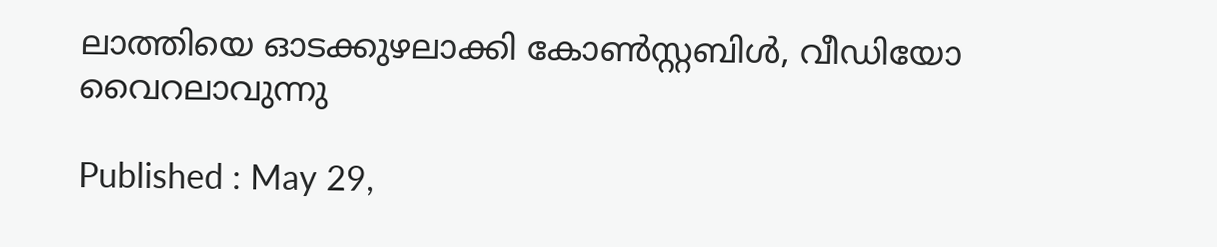ലാത്തിയെ ഓടക്കുഴലാക്കി കോൺസ്റ്റബിൾ, വീഡിയോ വൈറലാവുന്നു

Published : May 29,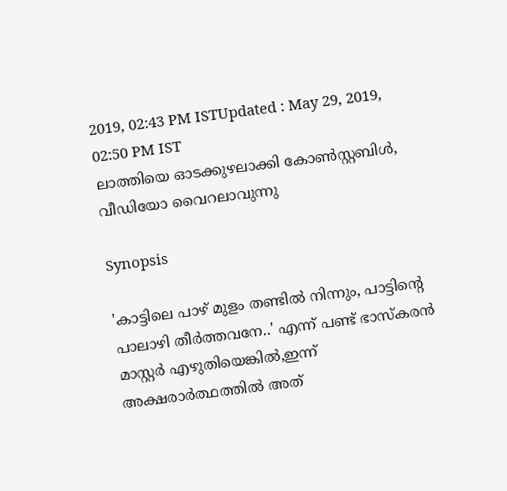2019, 02:43 PM ISTUpdated : May 29, 2019, 02:50 PM IST
ലാത്തിയെ ഓടക്കുഴലാക്കി കോൺസ്റ്റബിൾ, വീഡിയോ വൈറലാവുന്നു

Synopsis

'കാട്ടിലെ പാഴ് മുളം തണ്ടിൽ നിന്നും, പാട്ടിന്റെ പാലാഴി തീർത്തവനേ..' എന്ന് പണ്ട് ഭാസ്കരൻ മാസ്റ്റർ എഴുതിയെങ്കിൽ,ഇന്ന് അക്ഷരാർത്ഥത്തിൽ അത്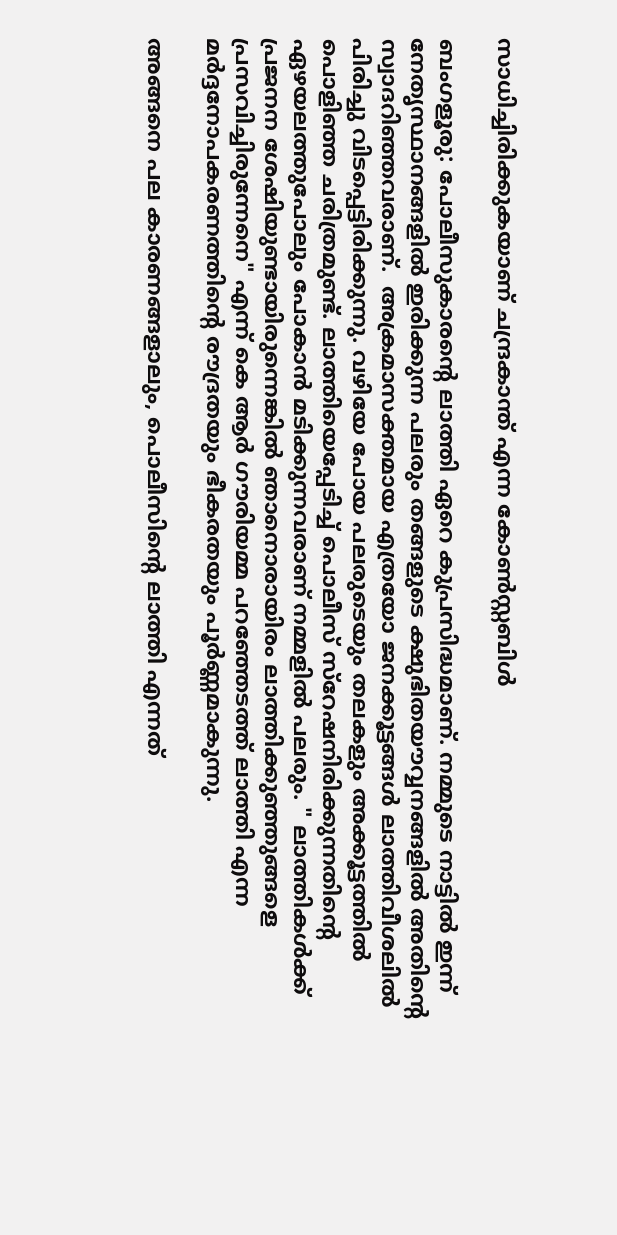സാധിച്ചിരിക്കുകയാണ് ചന്ദ്രകാന്ത് എന്ന കോൺസ്റ്റബിൾ

ബംഗളൂരു: പോലീസുകാരന്റെ ലാത്തി ഏറെ കുപ്രസിദ്ധമാണ്. നമ്മുടെ നാട്ടിൽ ഇന്ന് നേതൃസ്ഥാനങ്ങളിൽ ഇരിക്കുന്ന പലരും തങ്ങളുടെ ക്ഷുഭിതയൗവ്വനങ്ങളിൽ അതിന്റെ സ്വാദറിഞ്ഞവരാണ്.  അക്രമാസക്തമായ എത്രയോ ജനക്കൂട്ടങ്ങൾ ലാത്തിവീശലിൽ പിരിച്ചു വിടപ്പെട്ടിരിക്കുന്നു. വഴിയേ പോയ പലരുടെയും തലകളും അക്കൂട്ടത്തിൽ പൊളിഞ്ഞ ചരിത്രമുണ്ട്. ലാത്തിയെപ്പേടിച്ച് പൊലീസ് സ്റേഷനിരിക്കുന്നതിന്റെ ഏഴയലത്തുപോലും പോകാൻ മടിക്കുന്നവരാണ് നമ്മളിൽ പലരും. " ലാത്തികൾക്ക് പ്രജനന ശേഷിയുണ്ടായിരുന്നെങ്കിൽ ഞാനൊരായിരം ലാത്തിക്കുഞ്ഞുങ്ങളെ പ്രസവിച്ചിരുന്നേനെ" എന്ന് കെ ആർ ഗൗരിയമ്മ പറഞ്ഞേടത്ത് ലാത്തി എന്ന മർദ്ദനോപകരണത്തിന്റെ രൗദ്രതയും ഭീകരതയും പൂർണ്ണമാകുന്നു.

അങ്ങനെ പല കാരണങ്ങളാലും, പൊലീസിന്റെ ലാത്തി എന്നത്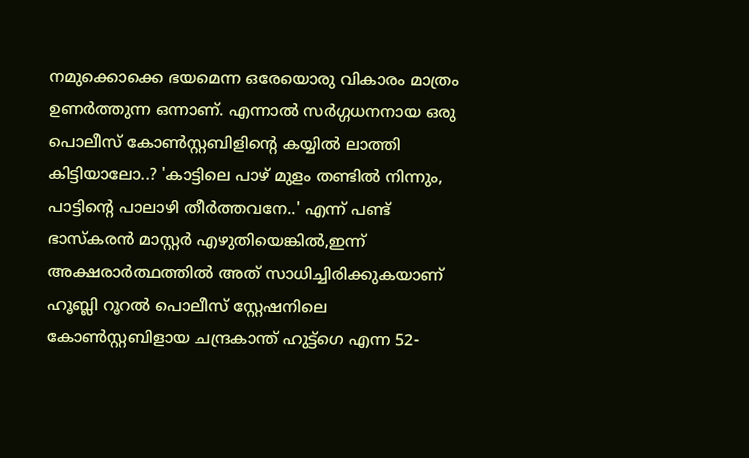നമുക്കൊക്കെ ഭയമെന്ന ഒരേയൊരു വികാരം മാത്രം ഉണർത്തുന്ന ഒന്നാണ്. എന്നാൽ സർഗ്ഗധനനായ ഒരു പൊലീസ് കോൺസ്റ്റബിളിന്റെ കയ്യിൽ ലാത്തി കിട്ടിയാലോ..? 'കാട്ടിലെ പാഴ് മുളം തണ്ടിൽ നിന്നും, പാട്ടിന്റെ പാലാഴി തീർത്തവനേ..' എന്ന് പണ്ട് ഭാസ്കരൻ മാസ്റ്റർ എഴുതിയെങ്കിൽ,ഇന്ന് അക്ഷരാർത്ഥത്തിൽ അത് സാധിച്ചിരിക്കുകയാണ് ഹൂബ്ലി റൂറൽ പൊലീസ് സ്റ്റേഷനിലെ കോൺസ്റ്റബിളായ ചന്ദ്രകാന്ത് ഹുട്ട്ഗെ എന്ന 52-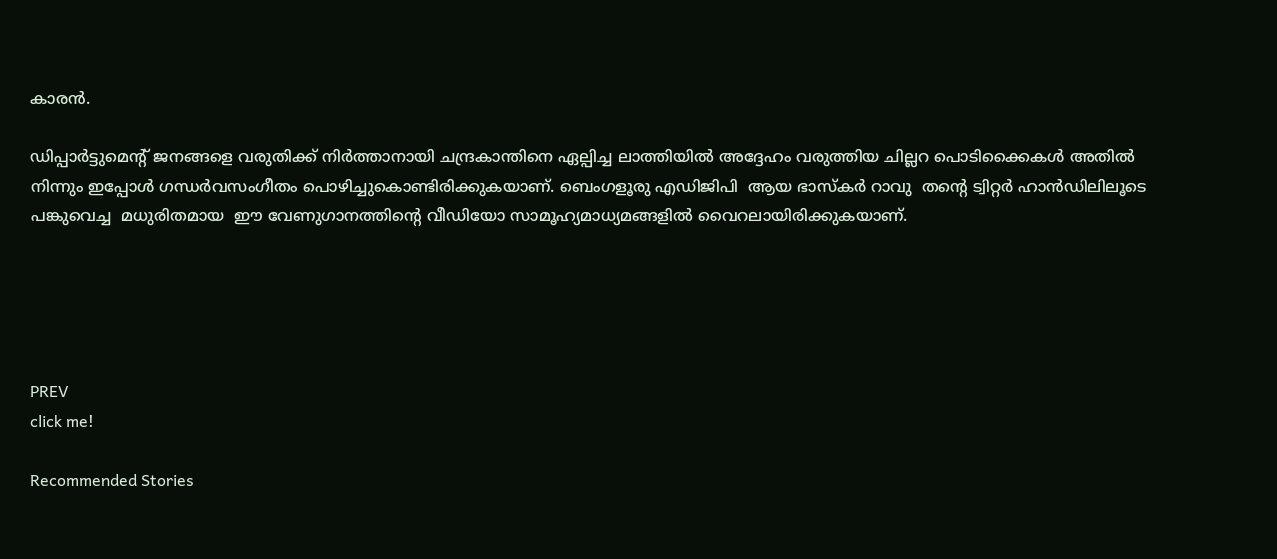കാരൻ.

ഡിപ്പാർട്ടുമെന്റ് ജനങ്ങളെ വരുതിക്ക് നിർത്താനായി ചന്ദ്രകാന്തിനെ ഏല്പിച്ച ലാത്തിയിൽ അദ്ദേഹം വരുത്തിയ ചില്ലറ പൊടിക്കൈകൾ അതിൽ നിന്നും ഇപ്പോൾ ഗന്ധർവസംഗീതം പൊഴിച്ചുകൊണ്ടിരിക്കുകയാണ്. ബെംഗളൂരു എഡിജിപി  ആയ ഭാസ്കർ റാവു  തന്റെ ട്വിറ്റർ ഹാൻഡിലിലൂടെ പങ്കുവെച്ച  മധുരിതമായ  ഈ വേണുഗാനത്തിന്റെ വീഡിയോ സാമൂഹ്യമാധ്യമങ്ങളിൽ വൈറലായിരിക്കുകയാണ്.





PREV
click me!

Recommended Stories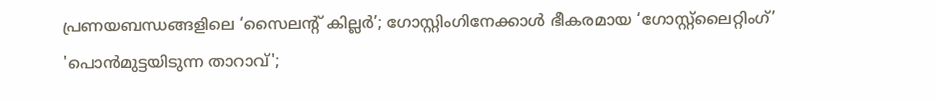പ്രണയബന്ധങ്ങളിലെ ‘സൈലന്റ് കില്ലർ’; ഗോസ്റ്റിംഗിനേക്കാൾ ഭീകരമായ ‘ഗോസ്റ്റ്‌ലൈറ്റിംഗ്’
'പൊൻമുട്ടയിടുന്ന താറാവ്';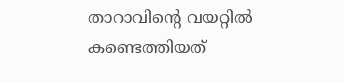താറാവിന്‍റെ വയറ്റിൽ കണ്ടെത്തിയത്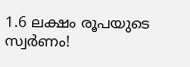1.6 ലക്ഷം രൂപയുടെ സ്വർണം!